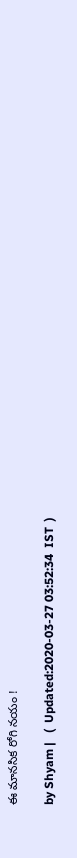ఈ మానసిక రోగి నయం !

by Shyam |   (  Updated:2020-03-27 03:52:34  IST  )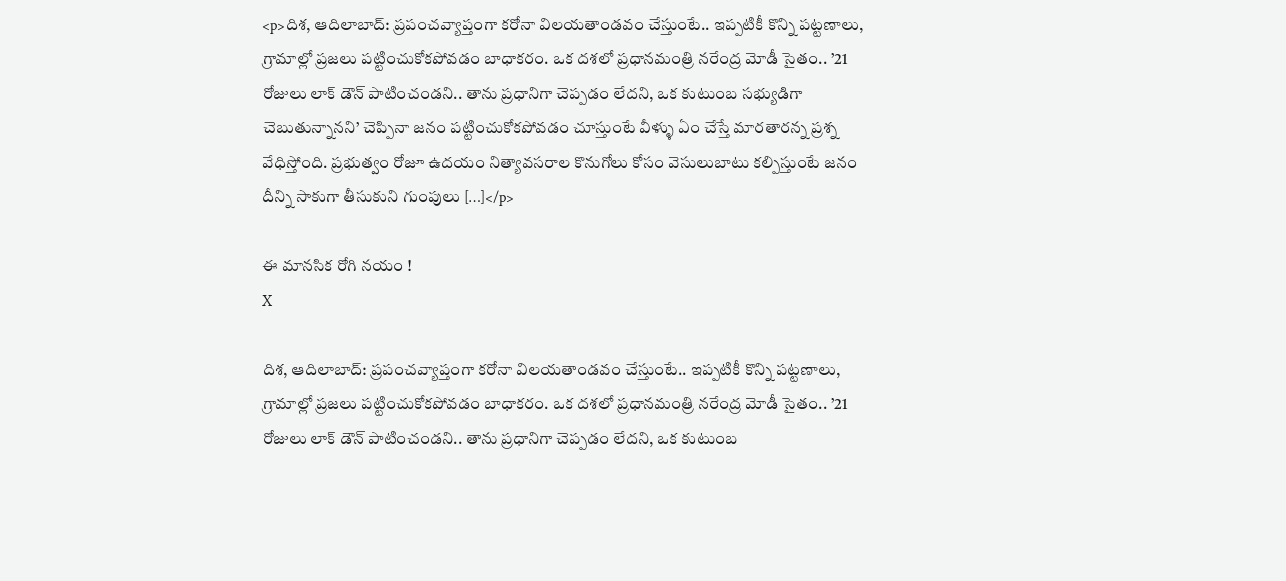<p>దిశ, ఆదిలాబాద్: ప్రపంచవ్యాప్తంగా కరోనా విలయతాండవం చేస్తుంటే.. ఇప్పటికీ కొన్ని పట్టణాలు, గ్రామాల్లో ప్రజలు పట్టించుకోకపోవడం బాధాకరం. ఒక దశలో ప్రధానమంత్రి నరేంద్ర మోడీ సైతం.. ’21 రోజులు లాక్ డౌన్ పాటించండని.. తాను ప్రధానిగా చెప్పడం లేదని, ఒక కుటుంబ సభ్యుడిగా చెబుతున్నానని’ చెప్పినా జనం పట్టించుకోకపోవడం చూస్తుంటే వీళ్ళు ఏం చేస్తే మారతారన్న ప్రశ్న వేధిస్తోంది. ప్రభుత్వం రోజూ ఉదయం నిత్యావసరాల కొనుగోలు కోసం వెసులుబాటు కల్పిస్తుంటే జనం దీన్ని సాకుగా తీసుకుని గుంపులు […]</p>

ఈ మానసిక రోగి నయం !
X

దిశ, ఆదిలాబాద్: ప్రపంచవ్యాప్తంగా కరోనా విలయతాండవం చేస్తుంటే.. ఇప్పటికీ కొన్ని పట్టణాలు, గ్రామాల్లో ప్రజలు పట్టించుకోకపోవడం బాధాకరం. ఒక దశలో ప్రధానమంత్రి నరేంద్ర మోడీ సైతం.. ’21 రోజులు లాక్ డౌన్ పాటించండని.. తాను ప్రధానిగా చెప్పడం లేదని, ఒక కుటుంబ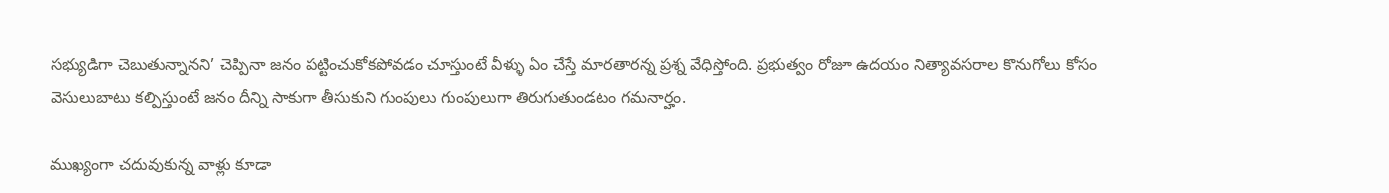సభ్యుడిగా చెబుతున్నానని’ చెప్పినా జనం పట్టించుకోకపోవడం చూస్తుంటే వీళ్ళు ఏం చేస్తే మారతారన్న ప్రశ్న వేధిస్తోంది. ప్రభుత్వం రోజూ ఉదయం నిత్యావసరాల కొనుగోలు కోసం వెసులుబాటు కల్పిస్తుంటే జనం దీన్ని సాకుగా తీసుకుని గుంపులు గుంపులుగా తిరుగుతుండటం గమనార్హం.

ముఖ్యంగా చదువుకున్న వాళ్లు కూడా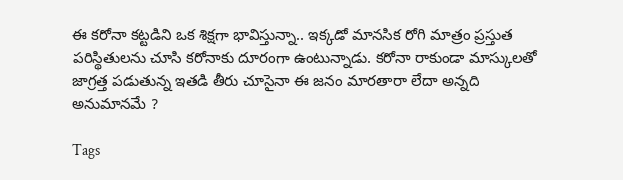ఈ కరోనా కట్టడిని ఒక శిక్షగా భావిస్తున్నా.. ఇక్కడో మానసిక రోగి మాత్రం ప్రస్తుత పరిస్థితులను చూసి కరోనాకు దూరంగా ఉంటున్నాడు. కరోనా రాకుండా మాస్కులతో జాగ్రత్త పడుతున్న ఇతడి తీరు చూసైనా ఈ జనం మారతారా లేదా అన్నది అనుమానమే ?

Tags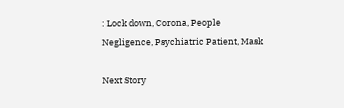: Lock down, Corona, People Negligence, Psychiatric Patient, Mask

Next Story